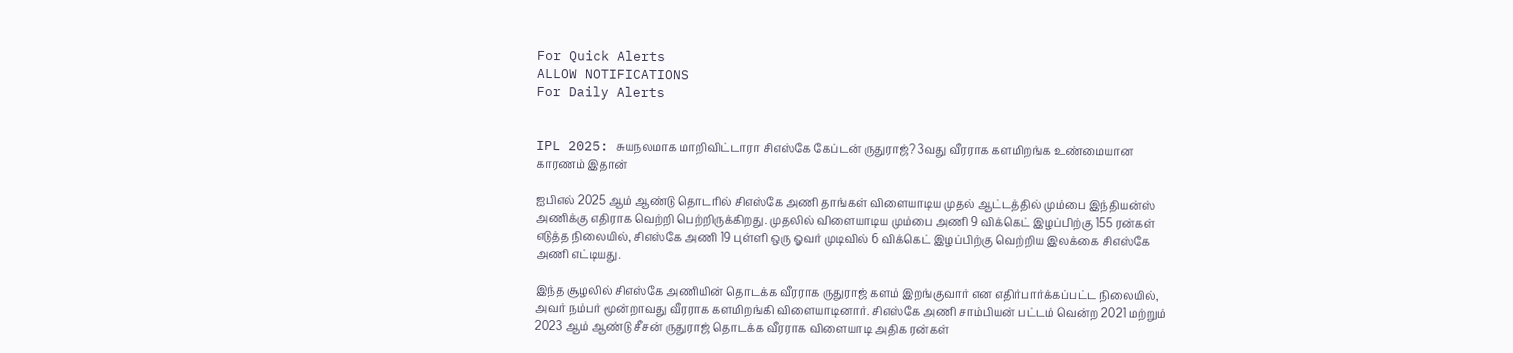For Quick Alerts
ALLOW NOTIFICATIONS
For Daily Alerts


IPL 2025: சுயநலமாக மாறிவிட்டாரா சிஎஸ்கே கேப்டன் ருதுராஜ்? 3வது வீரராக களமிறங்க உண்மையான காரணம் இதான்

ஐபிஎல் 2025 ஆம் ஆண்டு தொடரில் சிஎஸ்கே அணி தாங்கள் விளையாடிய முதல் ஆட்டத்தில் மும்பை இந்தியன்ஸ் அணிக்கு எதிராக வெற்றி பெற்றிருக்கிறது. முதலில் விளையாடிய மும்பை அணி 9 விக்கெட் இழப்பிற்கு 155 ரன்கள் எடுத்த நிலையில், சிஎஸ்கே அணி 19 புள்ளி ஒரு ஓவர் முடிவில் 6 விக்கெட் இழப்பிற்கு வெற்றிய இலக்கை சிஎஸ்கே அணி எட்டியது.

இந்த சூழலில் சிஎஸ்கே அணியின் தொடக்க வீரராக ருதுராஜ் களம் இறங்குவார் என எதிர்பார்க்கப்பட்ட நிலையில், அவர் நம்பர் மூன்றாவது வீரராக களமிறங்கி விளையாடினார். சிஎஸ்கே அணி சாம்பியன் பட்டம் வென்ற 2021 மற்றும் 2023 ஆம் ஆண்டு சீசன் ருதுராஜ் தொடக்க வீரராக விளையாடி அதிக ரன்கள்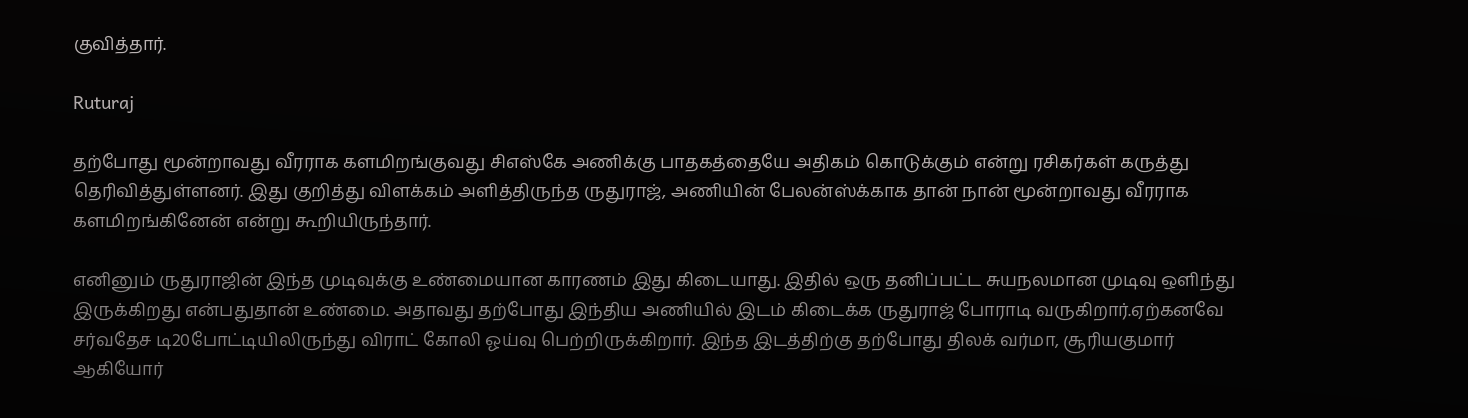குவித்தார்.

Ruturaj

தற்போது மூன்றாவது வீரராக களமிறங்குவது சிஎஸ்கே அணிக்கு பாதகத்தையே அதிகம் கொடுக்கும் என்று ரசிகர்கள் கருத்து தெரிவித்துள்ளனர். இது குறித்து விளக்கம் அளித்திருந்த ருதுராஜ், அணியின் பேலன்ஸ்க்காக தான் நான் மூன்றாவது வீரராக களமிறங்கினேன் என்று கூறியிருந்தார்.

எனினும் ருதுராஜின் இந்த முடிவுக்கு உண்மையான காரணம் இது கிடையாது. இதில் ஒரு தனிப்பட்ட சுயநலமான முடிவு ஒளிந்து இருக்கிறது என்பதுதான் உண்மை. அதாவது தற்போது இந்திய அணியில் இடம் கிடைக்க ருதுராஜ் போராடி வருகிறார்.ஏற்கனவே சர்வதேச டி20போட்டியிலிருந்து விராட் கோலி ஓய்வு பெற்றிருக்கிறார். இந்த இடத்திற்கு தற்போது திலக் வர்மா, சூரியகுமார் ஆகியோர்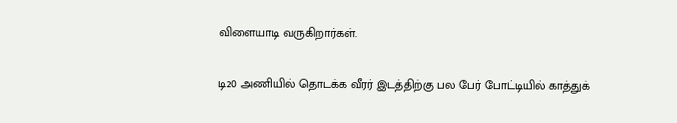விளையாடி வருகிறார்கள்.

டி20 அணியில் தொடக்க வீரர் இடத்திற்கு பல பேர் போட்டியில் காத்துக்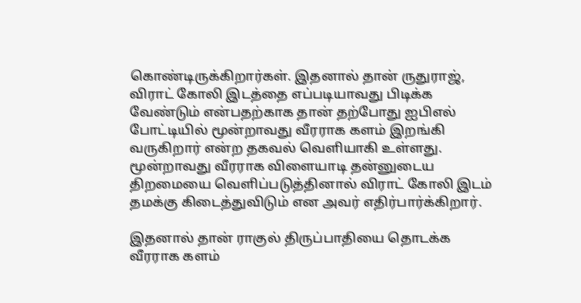கொண்டிருக்கிறார்கள். இதனால் தான் ருதுராஜ், விராட் கோலி இடத்தை எப்படியாவது பிடிக்க வேண்டும் என்பதற்காக தான் தற்போது ஐபிஎல் போட்டியில் மூன்றாவது வீரராக களம் இறங்கி வருகிறார் என்ற தகவல் வெளியாகி உள்ளது. மூன்றாவது வீரராக விளையாடி தன்னுடைய திறமையை வெளிப்படுத்தினால் விராட் கோலி இடம் தமக்கு கிடைத்துவிடும் என அவர் எதிர்பார்க்கிறார்.

இதனால் தான் ராகுல் திருப்பாதியை தொடக்க வீரராக களம்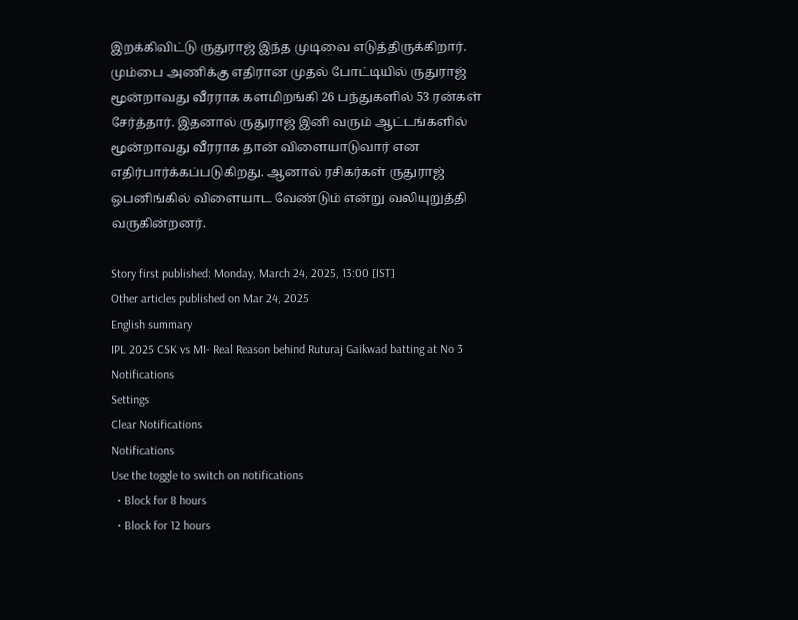இறக்கிவிட்டு ருதுராஜ் இந்த முடிவை எடுத்திருக்கிறார். மும்பை அணிக்கு எதிரான முதல் போட்டியில் ருதுராஜ் மூன்றாவது வீரராக களமிறங்கி 26 பந்துகளில் 53 ரன்கள் சேர்த்தார். இதனால் ருதுராஜ் இனி வரும் ஆட்டங்களில் மூன்றாவது வீரராக தான் விளையாடுவார் என எதிர்பார்க்கப்படுகிறது. ஆனால் ரசிகர்கள் ருதுராஜ் ஒபனிங்கில் விளையாட வேண்டும் என்று வலியுறுத்தி வருகின்றனர்.

Story first published: Monday, March 24, 2025, 13:00 [IST]
Other articles published on Mar 24, 2025
English summary
IPL 2025 CSK vs MI- Real Reason behind Ruturaj Gaikwad batting at No 3
Notifications
Settings
Clear Notifications
Notifications
Use the toggle to switch on notifications
  • Block for 8 hours
  • Block for 12 hours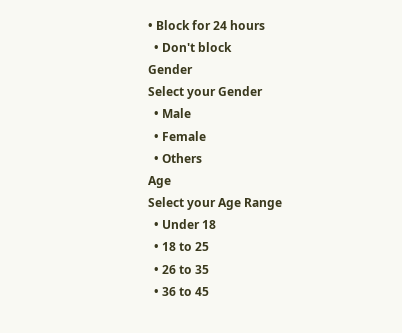• Block for 24 hours
  • Don't block
Gender
Select your Gender
  • Male
  • Female
  • Others
Age
Select your Age Range
  • Under 18
  • 18 to 25
  • 26 to 35
  • 36 to 45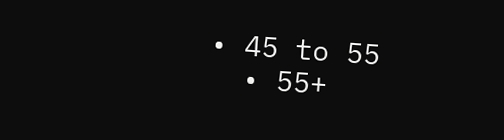• 45 to 55
  • 55+